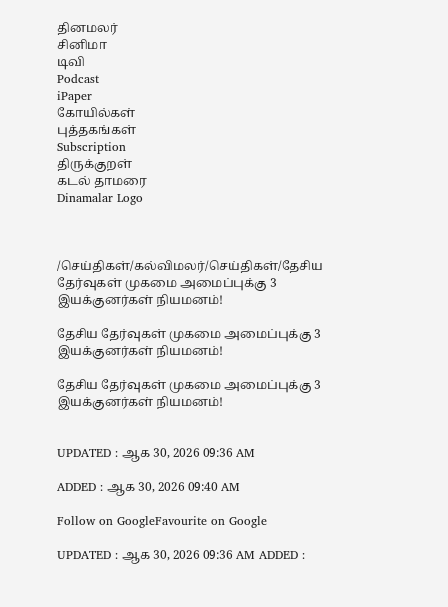தினமலர்
சினிமா
டிவி
Podcast
iPaper
கோயில்கள்
புத்தகங்கள்
Subscription
திருக்குறள்
கடல் தாமரை
Dinamalar Logo



/செய்திகள்/கல்விமலர்/செய்திகள்/தேசிய தேர்வுகள் முகமை அமைப்புக்கு 3 இயக்குனர்கள் நியமனம்!

தேசிய தேர்வுகள் முகமை அமைப்புக்கு 3 இயக்குனர்கள் நியமனம்!

தேசிய தேர்வுகள் முகமை அமைப்புக்கு 3 இயக்குனர்கள் நியமனம்!


UPDATED : ஆக 30, 2026 09:36 AM

ADDED : ஆக 30, 2026 09:40 AM

Follow on GoogleFavourite on Google

UPDATED : ஆக 30, 2026 09:36 AM ADDED :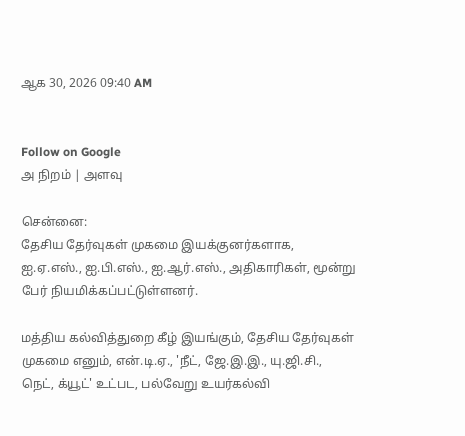ஆக 30, 2026 09:40 AM


Follow on Google
அ நிறம் | அளவு

சென்னை:
தேசிய தேர்வுகள் முகமை இயக்குனர்களாக, ஐ.ஏ.எஸ்., ஐ.பி.எஸ்., ஐ.ஆர்.எஸ்., அதிகாரிகள், மூன்று பேர் நியமிக்கப்பட்டுள்ளனர்.

மத்திய கல்வித்துறை கீழ் இயங்கும், தேசிய தேர்வுகள் முகமை எனும், என்.டி.ஏ., 'நீட், ஜே.இ.இ., யு.ஜி.சி., நெட், க்யூட்' உட்பட, பல்வேறு உயர்கல்வி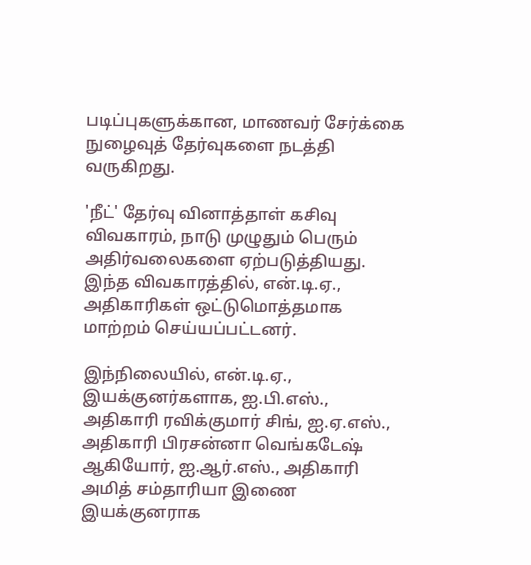படிப்புகளுக்கான, மாணவர் சேர்க்கை நுழைவுத் தேர்வுகளை நடத்தி வருகிறது.

'நீட்' தேர்வு வினாத்தாள் கசிவு விவகாரம், நாடு முழுதும் பெரும் அதிர்வலைகளை ஏற்படுத்தியது. இந்த விவகாரத்தில், என்.டி.ஏ., அதிகாரிகள் ஒட்டுமொத்தமாக மாற்றம் செய்யப்பட்டனர்.

இந்நிலையில், என்.டி.ஏ., இயக்குனர்களாக, ஐ.பி.எஸ்., அதிகாரி ரவிக்குமார் சிங், ஐ.ஏ.எஸ்., அதிகாரி பிரசன்னா வெங்கடேஷ் ஆகியோர், ஐ.ஆர்.எஸ்., அதிகாரி அமித் சம்தாரியா இணை இயக்குனராக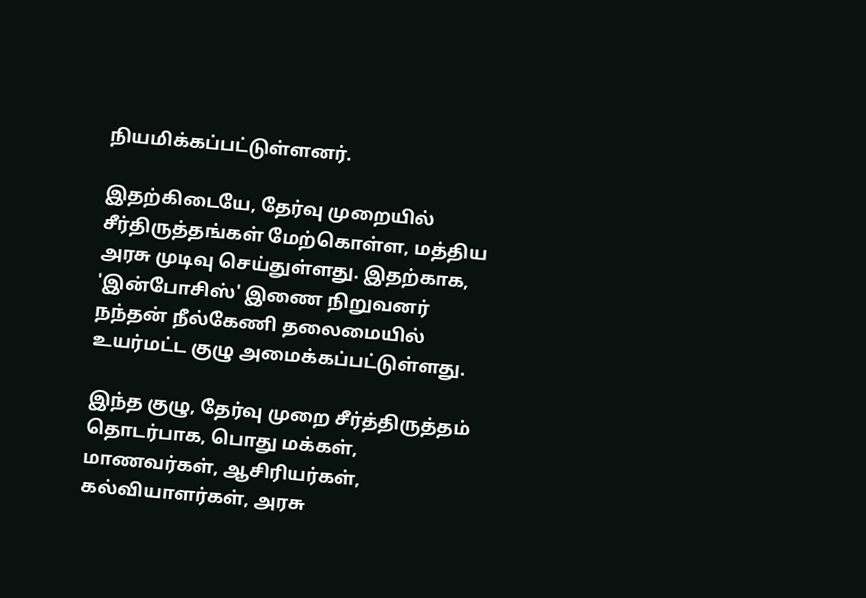நியமிக்கப்பட்டுள்ளனர்.

இதற்கிடையே, தேர்வு முறையில் சீர்திருத்தங்கள் மேற்கொள்ள, மத்திய அரசு முடிவு செய்துள்ளது. இதற்காக, 'இன்போசிஸ்' இணை நிறுவனர் நந்தன் நீல்கேணி தலைமையில் உயர்மட்ட குழு அமைக்கப்பட்டுள்ளது.

இந்த குழு, தேர்வு முறை சீர்த்திருத்தம் தொடர்பாக, பொது மக்கள், மாணவர்கள், ஆசிரியர்கள், கல்வியாளர்கள், அரசு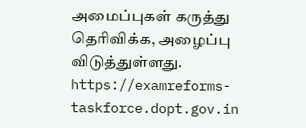அமைப்புகள் கருத்து தெரிவிக்க, அழைப்பு விடுத்துள்ளது. https://examreforms-taskforce.dopt.gov.in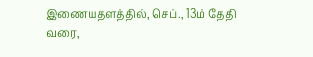இணையதளத்தில், செப்., 13ம் தேதி வரை,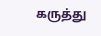கருத்து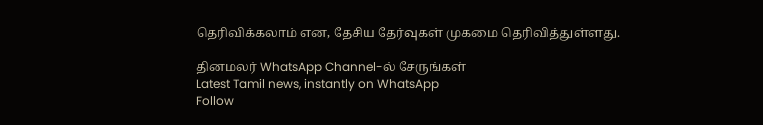தெரிவிக்கலாம் என, தேசிய தேர்வுகள் முகமை தெரிவித்துள்ளது.

தினமலர் WhatsApp Channel-ல் சேருங்கள்
Latest Tamil news, instantly on WhatsApp
Follow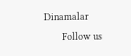Dinamalar
      Follow us